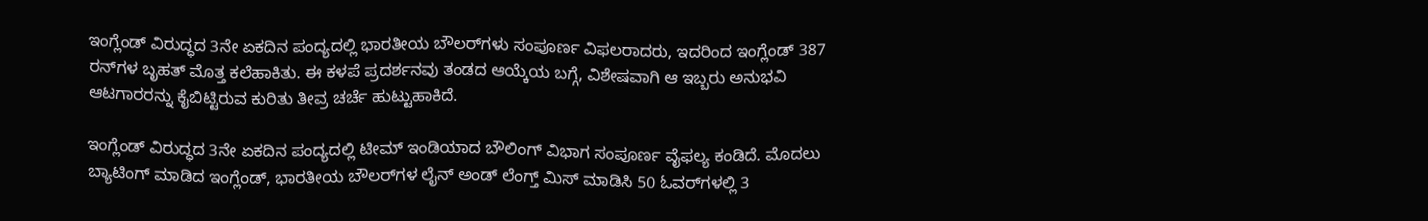ಇಂಗ್ಲೆಂಡ್ ವಿರುದ್ಧದ 3ನೇ ಏಕದಿನ ಪಂದ್ಯದಲ್ಲಿ ಭಾರತೀಯ ಬೌಲರ್‌ಗಳು ಸಂಪೂರ್ಣ ವಿಫಲರಾದರು, ಇದರಿಂದ ಇಂಗ್ಲೆಂಡ್ 387 ರನ್‌ಗಳ ಬೃಹತ್ ಮೊತ್ತ ಕಲೆಹಾಕಿತು. ಈ ಕಳಪೆ ಪ್ರದರ್ಶನವು ತಂಡದ ಆಯ್ಕೆಯ ಬಗ್ಗೆ, ವಿಶೇಷವಾಗಿ ಆ ಇಬ್ಬರು ಅನುಭವಿ ಆಟಗಾರರನ್ನು ಕೈಬಿಟ್ಟಿರುವ ಕುರಿತು ತೀವ್ರ ಚರ್ಚೆ ಹುಟ್ಟುಹಾಕಿದೆ.

ಇಂಗ್ಲೆಂಡ್ ವಿರುದ್ಧದ 3ನೇ ಏಕದಿನ ಪಂದ್ಯದಲ್ಲಿ ಟೀಮ್ ಇಂಡಿಯಾದ ಬೌಲಿಂಗ್ ವಿಭಾಗ ಸಂಪೂರ್ಣ ವೈಫಲ್ಯ ಕಂಡಿದೆ. ಮೊದಲು ಬ್ಯಾಟಿಂಗ್ ಮಾಡಿದ ಇಂಗ್ಲೆಂಡ್, ಭಾರತೀಯ ಬೌಲರ್‌ಗಳ ಲೈನ್ ಅಂಡ್ ಲೆಂಗ್ತ್ ಮಿಸ್ ಮಾಡಿಸಿ 50 ಓವರ್‌ಗಳಲ್ಲಿ 3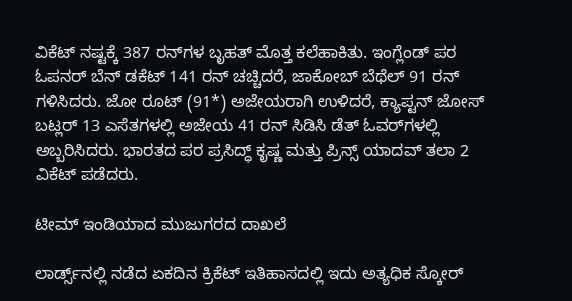ವಿಕೆಟ್ ನಷ್ಟಕ್ಕೆ 387 ರನ್‌ಗಳ ಬೃಹತ್ ಮೊತ್ತ ಕಲೆಹಾಕಿತು. ಇಂಗ್ಲೆಂಡ್ ಪರ ಓಪನರ್ ಬೆನ್ ಡಕೆಟ್ 141 ರನ್ ಚಚ್ಚಿದರೆ, ಜಾಕೋಬ್ ಬೆಥೆಲ್ 91 ರನ್ ಗಳಿಸಿದರು. ಜೋ ರೂಟ್ (91*) ಅಜೇಯರಾಗಿ ಉಳಿದರೆ, ಕ್ಯಾಪ್ಟನ್ ಜೋಸ್ ಬಟ್ಲರ್ 13 ಎಸೆತಗಳಲ್ಲಿ ಅಜೇಯ 41 ರನ್ ಸಿಡಿಸಿ ಡೆತ್ ಓವರ್‌ಗಳಲ್ಲಿ ಅಬ್ಬರಿಸಿದರು. ಭಾರತದ ಪರ ಪ್ರಸಿದ್ಧ್ ಕೃಷ್ಣ ಮತ್ತು ಪ್ರಿನ್ಸ್ ಯಾದವ್ ತಲಾ 2 ವಿಕೆಟ್ ಪಡೆದರು.

ಟೀಮ್ ಇಂಡಿಯಾದ ಮುಜುಗರದ ದಾಖಲೆ

ಲಾರ್ಡ್ಸ್‌ನಲ್ಲಿ ನಡೆದ ಏಕದಿನ ಕ್ರಿಕೆಟ್ ಇತಿಹಾಸದಲ್ಲಿ ಇದು ಅತ್ಯಧಿಕ ಸ್ಕೋರ್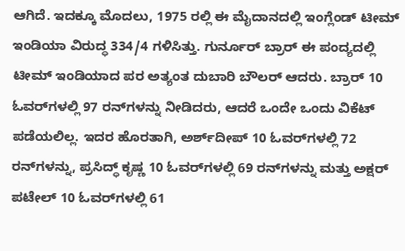ಆಗಿದೆ. ಇದಕ್ಕೂ ಮೊದಲು, 1975 ರಲ್ಲಿ ಈ ಮೈದಾನದಲ್ಲಿ ಇಂಗ್ಲೆಂಡ್ ಟೀಮ್ ಇಂಡಿಯಾ ವಿರುದ್ಧ 334/4 ಗಳಿಸಿತ್ತು. ಗುರ್ನೂರ್ ಬ್ರಾರ್ ಈ ಪಂದ್ಯದಲ್ಲಿ ಟೀಮ್ ಇಂಡಿಯಾದ ಪರ ಅತ್ಯಂತ ದುಬಾರಿ ಬೌಲರ್ ಆದರು. ಬ್ರಾರ್ 10 ಓವರ್‌ಗಳಲ್ಲಿ 97 ರನ್‌ಗಳನ್ನು ನೀಡಿದರು, ಆದರೆ ಒಂದೇ ಒಂದು ವಿಕೆಟ್ ಪಡೆಯಲಿಲ್ಲ. ಇದರ ಹೊರತಾಗಿ, ಅರ್ಶ್‌ದೀಪ್ 10 ಓವರ್‌ಗಳಲ್ಲಿ 72 ರನ್‌ಗಳನ್ನು, ಪ್ರಸಿದ್ಧ್ ಕೃಷ್ಣ 10 ಓವರ್‌ಗಳಲ್ಲಿ 69 ರನ್‌ಗಳನ್ನು ಮತ್ತು ಅಕ್ಷರ್ ಪಟೇಲ್ 10 ಓವರ್‌ಗಳಲ್ಲಿ 61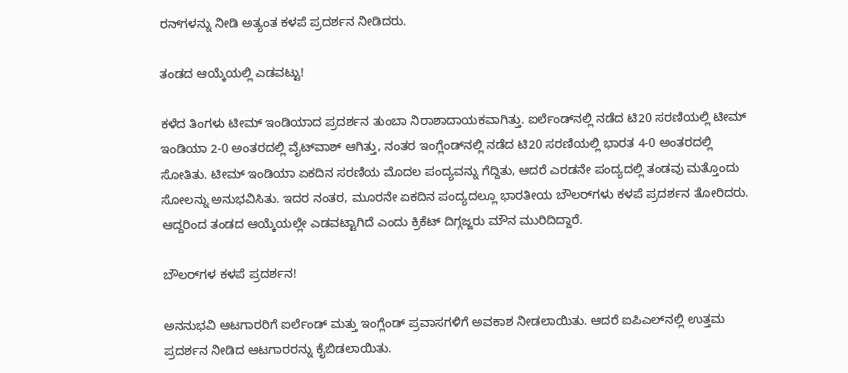ರನ್‌ಗಳನ್ನು ನೀಡಿ ಅತ್ಯಂತ ಕಳಪೆ ಪ್ರದರ್ಶನ ನೀಡಿದರು.

ತಂಡದ ಆಯ್ಕೆಯಲ್ಲಿ ಎಡವಟ್ಟು!

ಕಳೆದ ತಿಂಗಳು ಟೀಮ್ ಇಂಡಿಯಾದ ಪ್ರದರ್ಶನ ತುಂಬಾ ನಿರಾಶಾದಾಯಕವಾಗಿತ್ತು. ಐರ್ಲೆಂಡ್‌ನಲ್ಲಿ ನಡೆದ ಟಿ20 ಸರಣಿಯಲ್ಲಿ ಟೀಮ್ ಇಂಡಿಯಾ 2-0 ಅಂತರದಲ್ಲಿ ವೈಟ್‌ವಾಶ್ ಆಗಿತ್ತು, ನಂತರ ಇಂಗ್ಲೆಂಡ್‌ನಲ್ಲಿ ನಡೆದ ಟಿ20 ಸರಣಿಯಲ್ಲಿ ಭಾರತ 4-0 ಅಂತರದಲ್ಲಿ ಸೋತಿತು. ಟೀಮ್ ಇಂಡಿಯಾ ಏಕದಿನ ಸರಣಿಯ ಮೊದಲ ಪಂದ್ಯವನ್ನು ಗೆದ್ದಿತು, ಆದರೆ ಎರಡನೇ ಪಂದ್ಯದಲ್ಲಿ ತಂಡವು ಮತ್ತೊಂದು ಸೋಲನ್ನು ಅನುಭವಿಸಿತು. ಇದರ ನಂತರ, ಮೂರನೇ ಏಕದಿನ ಪಂದ್ಯದಲ್ಲೂ ಭಾರತೀಯ ಬೌಲರ್‌ಗಳು ಕಳಪೆ ಪ್ರದರ್ಶನ ತೋರಿದರು. ಆದ್ದರಿಂದ ತಂಡದ ಆಯ್ಕೆಯಲ್ಲೇ ಎಡವಟ್ಟಾಗಿದೆ ಎಂದು ಕ್ರಿಕೆಟ್ ದಿಗ್ಗಜ್ಜರು ಮೌನ ಮುರಿದಿದ್ದಾರೆ.

ಬೌಲರ್‌ಗಳ ಕಳಪೆ ಪ್ರದರ್ಶನ!

ಅನನುಭವಿ ಆಟಗಾರರಿಗೆ ಐರ್ಲೆಂಡ್ ಮತ್ತು ಇಂಗ್ಲೆಂಡ್ ಪ್ರವಾಸಗಳಿಗೆ ಅವಕಾಶ ನೀಡಲಾಯಿತು. ಆದರೆ ಐಪಿಎಲ್‌ನಲ್ಲಿ ಉತ್ತಮ ಪ್ರದರ್ಶನ ನೀಡಿದ ಆಟಗಾರರನ್ನು ಕೈಬಿಡಲಾಯಿತು.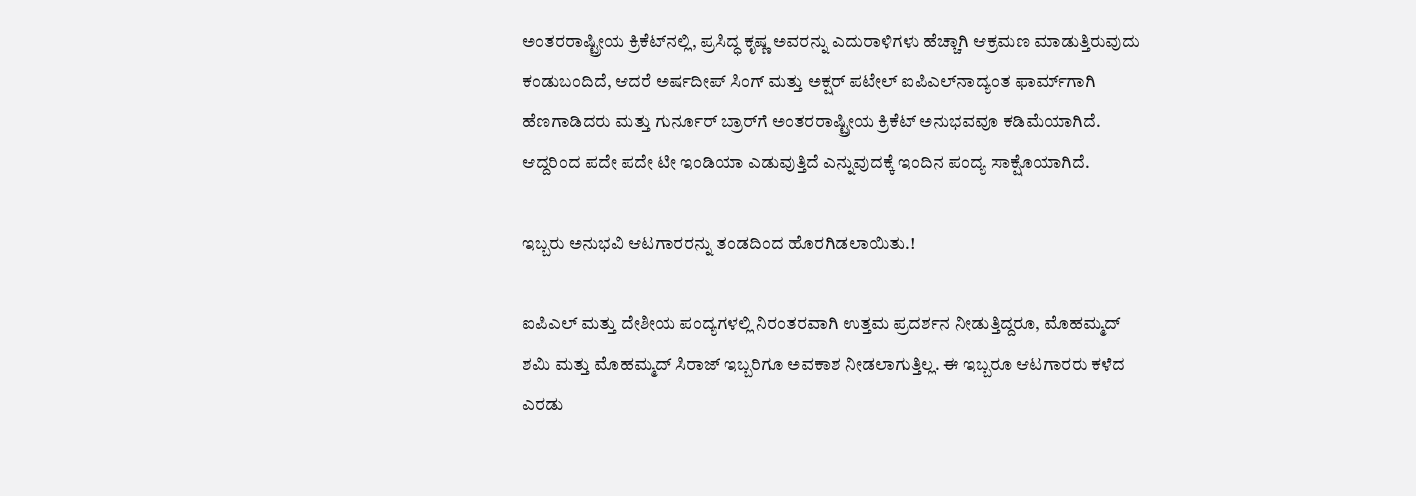ಅಂತರರಾಷ್ಟ್ರೀಯ ಕ್ರಿಕೆಟ್‌ನಲ್ಲಿ, ಪ್ರಸಿದ್ಧ ಕೃಷ್ಣ ಅವರನ್ನು ಎದುರಾಳಿಗಳು ಹೆಚ್ಚಾಗಿ ಆಕ್ರಮಣ ಮಾಡುತ್ತಿರುವುದು ಕಂಡುಬಂದಿದೆ, ಆದರೆ ಅರ್ಷದೀಪ್ ಸಿಂಗ್ ಮತ್ತು ಅಕ್ಷರ್ ಪಟೇಲ್ ಐಪಿಎಲ್‌ನಾದ್ಯಂತ ಫಾರ್ಮ್‌ಗಾಗಿ ಹೆಣಗಾಡಿದರು ಮತ್ತು ಗುರ್ನೂರ್ ಬ್ರಾರ್‌ಗೆ ಅಂತರರಾಷ್ಟ್ರೀಯ ಕ್ರಿಕೆಟ್ ಅನುಭವವೂ ಕಡಿಮೆಯಾಗಿದೆ. ಆದ್ದರಿಂದ ಪದೇ ಪದೇ ಟೀ ಇಂಡಿಯಾ ಎಡುವುತ್ತಿದೆ ಎನ್ನುವುದಕ್ಕೆ ಇಂದಿನ ಪಂದ್ಯ ಸಾಕ್ಷೊಯಾಗಿದೆ.

ಇಬ್ಬರು ಅನುಭವಿ ಆಟಗಾರರನ್ನು ತಂಡದಿಂದ ಹೊರಗಿಡಲಾಯಿತು.!

ಐಪಿಎಲ್ ಮತ್ತು ದೇಶೀಯ ಪಂದ್ಯಗಳಲ್ಲಿ ನಿರಂತರವಾಗಿ ಉತ್ತಮ ಪ್ರದರ್ಶನ ನೀಡುತ್ತಿದ್ದರೂ, ಮೊಹಮ್ಮದ್ ಶಮಿ ಮತ್ತು ಮೊಹಮ್ಮದ್ ಸಿರಾಜ್ ಇಬ್ಬರಿಗೂ ಅವಕಾಶ ನೀಡಲಾಗುತ್ತಿಲ್ಲ. ಈ ಇಬ್ಬರೂ ಆಟಗಾರರು ಕಳೆದ ಎರಡು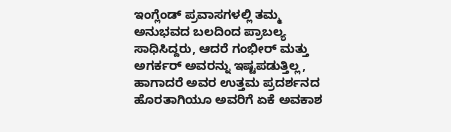ಇಂಗ್ಲೆಂಡ್ ಪ್ರವಾಸಗಳಲ್ಲಿ ತಮ್ಮ ಅನುಭವದ ಬಲದಿಂದ ಪ್ರಾಬಲ್ಯ ಸಾಧಿಸಿದ್ದರು, ಆದರೆ ಗಂಭೀರ್ ಮತ್ತು ಅಗರ್ಕರ್ ಅವರನ್ನು ಇಷ್ಟಪಡುತ್ತಿಲ್ಲ, ಹಾಗಾದರೆ ಅವರ ಉತ್ತಮ ಪ್ರದರ್ಶನದ ಹೊರತಾಗಿಯೂ ಅವರಿಗೆ ಏಕೆ ಅವಕಾಶ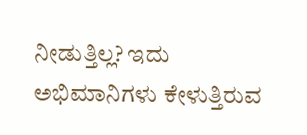ನೀಡುತ್ತಿಲ್ಲ? ಇದು ಅಭಿಮಾನಿಗಳು ಕೇಳುತ್ತಿರುವ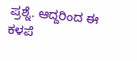ಪ್ರಶ್ನೆ. ಆದ್ದರಿಂದ ಈ ಕಳಪೆ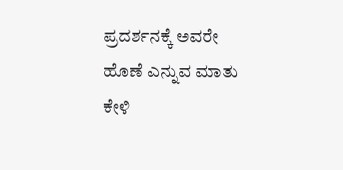ಪ್ರದರ್ಶನಕ್ಕೆ ಅವರೇ ಹೊಣೆ ಎನ್ನುವ ಮಾತು ಕೇಳಿ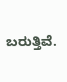ಬರುತ್ತಿವೆ.